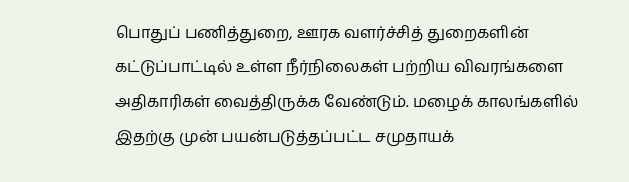பொதுப் பணித்துறை, ஊரக வளர்ச்சித் துறைகளின் கட்டுப்பாட்டில் உள்ள நீர்நிலைகள் பற்றிய விவரங்களை அதிகாரிகள் வைத்திருக்க வேண்டும். மழைக் காலங்களில் இதற்கு முன் பயன்படுத்தப்பட்ட சமுதாயக்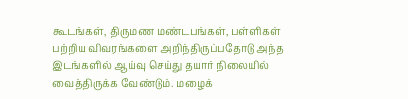கூடங்கள், திருமண மண்டபங்கள், பள்ளிகள் பற்றிய விவரங்களை அறிந்திருப்பதோடு அந்த இடங்களில் ஆய்வு செய்து தயார் நிலையில் வைத்திருக்க வேண்டும். மழைக்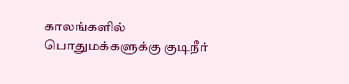காலங்களில் பொதுமக்களுக்கு குடிநீர்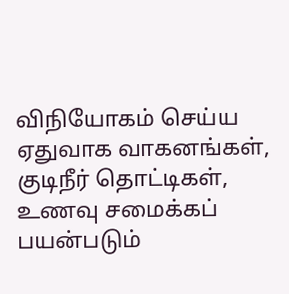விநியோகம் செய்ய ஏதுவாக வாகனங்கள், குடிநீர் தொட்டிகள், உணவு சமைக்கப் பயன்படும்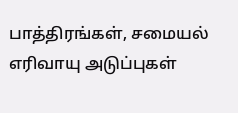பாத்திரங்கள், சமையல் எரிவாயு அடுப்புகள்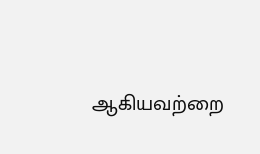ஆகியவற்றை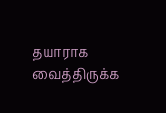தயாராக வைத்திருக்க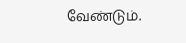வேண்டும்.